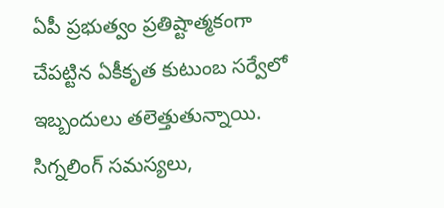ఏపీ ప్రభుత్వం ప్రతిష్టాత్మకంగా చేపట్టిన ఏకీకృత కుటుంబ సర్వేలో ఇబ్బందులు తలెత్తుతున్నాయి. సిగ్నలింగ్ సమస్యలు,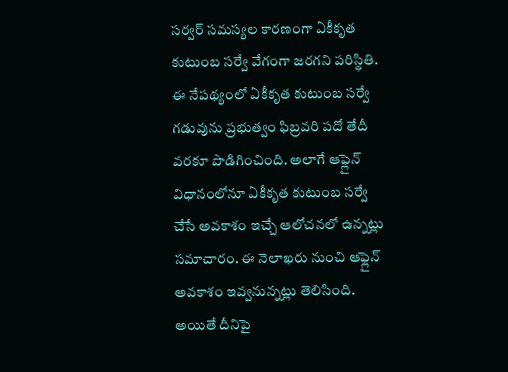సర్వర్ సమస్యల కారణంగా ఏకీకృత కుటుంబ సర్వే వేగంగా జరగని పరిస్థితి. ఈ నేపథ్యంలో ఏకీకృత కుటుంబ సర్వే గడువును ప్రభుత్వం ఫిబ్రవరి పదో తేదీ వరకూ పొడిగించింది. అలాగే ఆఫ్లైన్ విధానంలోనూ ఏకీకృత కుటుంబ సర్వే చేసే అవకాశం ఇచ్చే ఆలోచనలో ఉన్నట్లు సమాచారం. ఈ నెలాఖరు నుంచి ఆఫ్లైన్ అవకాశం ఇవ్వనున్నట్లు తెలిసింది. అయితే దీనిపై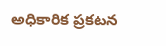అధికారిక ప్రకటన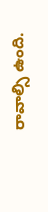రావాల్సి ఉంది.